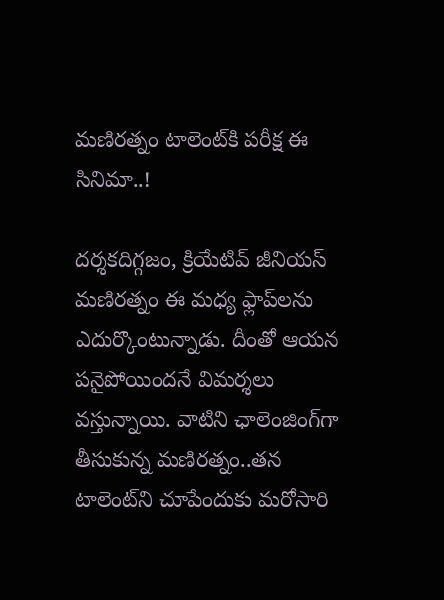మణిరత్నం టాలెంట్‌కి పరీక్ష ఈ సినిమా..!

దర్శకదిగ్గజం, క్రియేటివ్‌ జీనియస్‌ మణిరత్నం ఈ మధ్య ఫ్లాప్‌లను ఎదుర్కొంటున్నాడు. దీంతో ఆయన పనైపోయిందనే విమర్శలు వస్తున్నాయి. వాటిని ఛాలెంజింగ్‌గా తీసుకున్న మణిరత్నం..తన టాలెంట్‌ని చూపేందుకు మరోసారి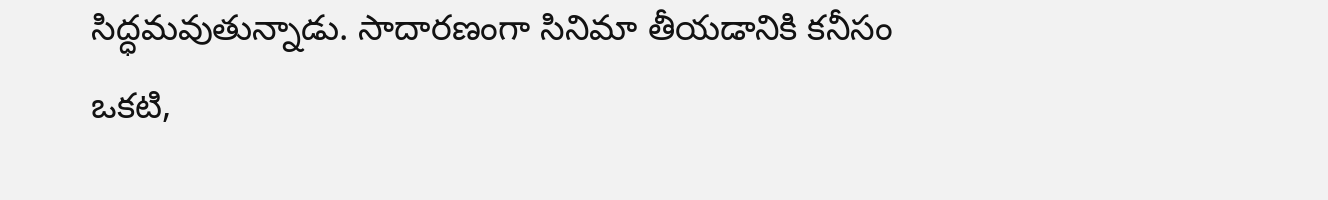సిద్ధమవుతున్నాడు. సాదారణంగా సినిమా తీయడానికి కనీసం ఒకటి,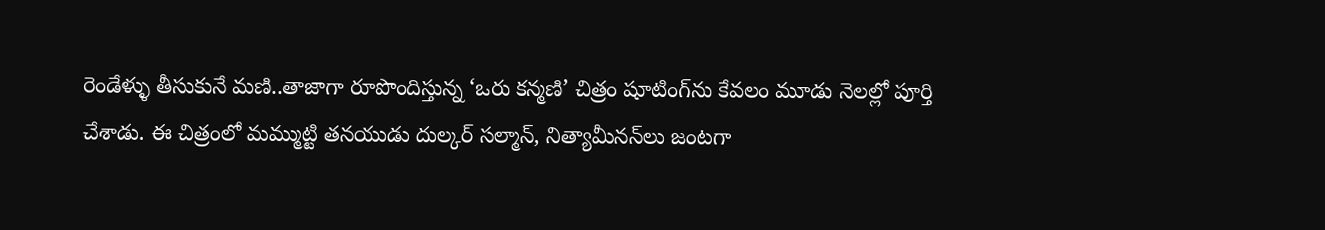రెండేళ్ళు తీసుకునే మణి..తాజాగా రూపొందిస్తున్న ‘ఒరు కన్మణి’ చిత్రం షూటింగ్‌ను కేవలం మూడు నెలల్లో పూర్తి చేశాడు. ఈ చిత్రంలో మమ్ముట్టి తనయుడు దుల్కర్‌ సల్మాన్‌, నిత్యామీనన్‌లు జంటగా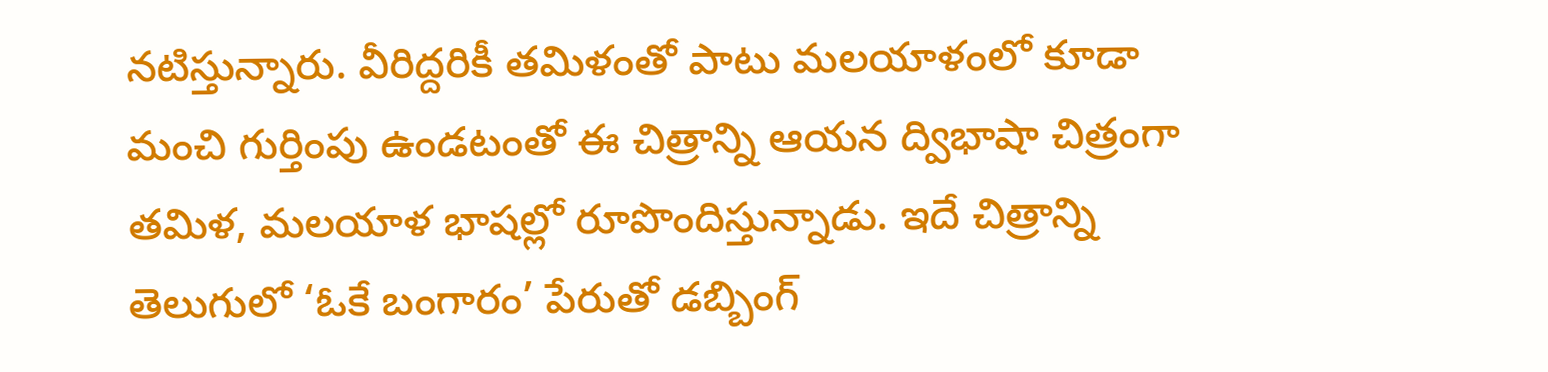నటిస్తున్నారు. వీరిద్దరికీ తమిళంతో పాటు మలయాళంలో కూడా మంచి గుర్తింపు ఉండటంతో ఈ చిత్రాన్ని ఆయన ద్విభాషా చిత్రంగా తమిళ, మలయాళ భాషల్లో రూపొందిస్తున్నాడు. ఇదే చిత్రాన్ని తెలుగులో ‘ఓకే బంగారం’ పేరుతో డబ్బింగ్‌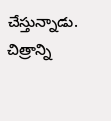చేస్తున్నాడు. చిత్రాన్ని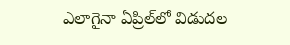ఎలాగైనా ఏప్రిల్‌లో విడుదల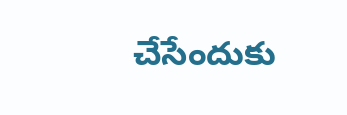చేసేందుకు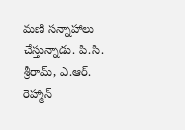మణి సన్నాహాలు చేస్తున్నాడు. పి.సి. శ్రీరామ్‌, ఎ.ఆర్‌. రెహ్మాన్‌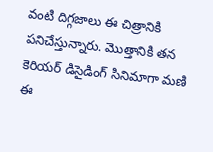వంటి దిగ్గజాలు ఈ చిత్రానికి పనిచేస్తున్నారు. మొత్తానికి తన కెరియర్‌ డిసైడింగ్ సినిమాగా మణి ఈ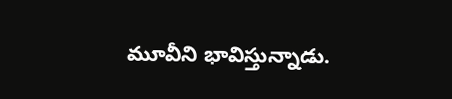మూవీని భావిస్తున్నాడు.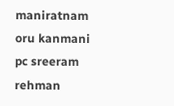maniratnam
oru kanmani
pc sreeram
rehman